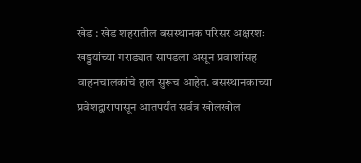खेड : खेड शहरातील बसस्थानक परिसर अक्षरशः खड्डयांच्या गराड्यात सापडला असून प्रवाशांसह वाहनचालकांचे हाल सुरूच आहेत. बसस्थानकाच्या प्रवेशद्वारापासून आतपर्यंत सर्वत्र खोलखोल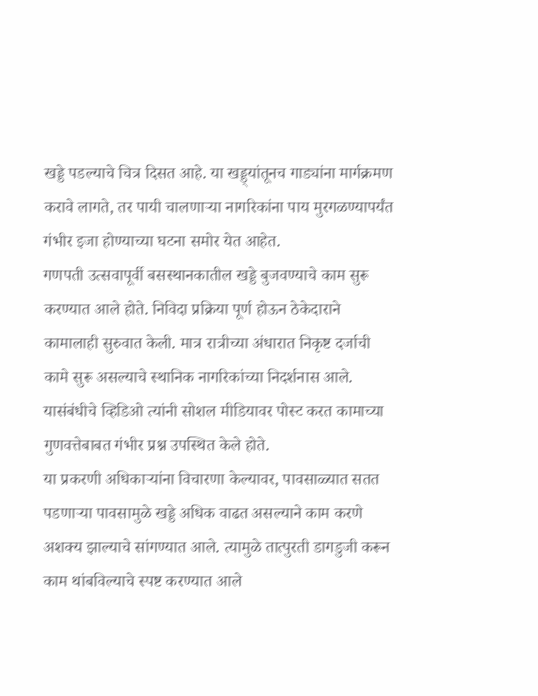खड्डे पडल्याचे चित्र दिसत आहे. या खड्ड्यांतूनच गाड्यांना मार्गक्रमण करावे लागते, तर पायी चालणाऱ्या नागरिकांना पाय मुरगळण्यापर्यंत गंभीर इजा होण्याच्या घटना समोर येत आहेत.
गणपती उत्सवापूर्वी बसस्थानकातील खड्डे बुजवण्याचे काम सुरू करण्यात आले होते. निविदा प्रक्रिया पूर्ण होऊन ठेकेदाराने कामालाही सुरुवात केली. मात्र रात्रीच्या अंधारात निकृष्ट दर्जाची कामे सुरू असल्याचे स्थानिक नागरिकांच्या निदर्शनास आले. यासंबंधीचे व्हिडिओ त्यांनी सोशल मीडियावर पोस्ट करत कामाच्या गुणवत्तेबाबत गंभीर प्रश्न उपस्थित केले होते.
या प्रकरणी अधिकाऱ्यांना विचारणा केल्यावर, पावसाळ्यात सतत पडणाऱ्या पावसामुळे खड्डे अधिक वाढत असल्याने काम करणे अशक्य झाल्याचे सांगण्यात आले. त्यामुळे तात्पुरती डागडुजी करून काम थांबविल्याचे स्पष्ट करण्यात आले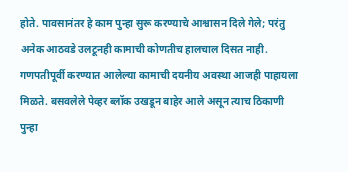होते. पावसानंतर हे काम पुन्हा सुरू करण्याचे आश्वासन दिले गेले; परंतु अनेक आठवडे उलटूनही कामाची कोणतीच हालचाल दिसत नाही.
गणपतीपूर्वी करण्यात आलेल्या कामाची दयनीय अवस्था आजही पाहायला मिळते. बसवलेले पेव्हर ब्लॉक उखडून बाहेर आले असून त्याच ठिकाणी पुन्हा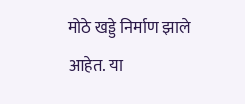मोठे खड्डे निर्माण झाले आहेत. या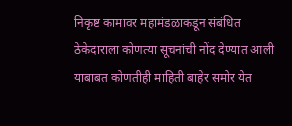निकृष्ट कामावर महामंडळाकडून संबंधित ठेकेदाराला कोणत्या सूचनांची नोंद देण्यात आली याबाबत कोणतीही माहिती बाहेर समोर येत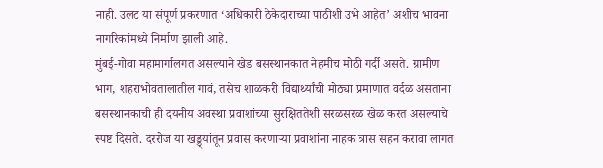नाही. उलट या संपूर्ण प्रकरणात ‘अधिकारी ठेकेदाराच्या पाठीशी उभे आहेत’ अशीच भावना नागरिकांमध्ये निर्माण झाली आहे.
मुंबई-गोवा महामार्गालगत असल्याने खेड बसस्थानकात नेहमीच मोठी गर्दी असते. ग्रामीण भाग, शहराभोवतालातील गावं, तसेच शाळकरी विद्यार्थ्यांची मोठ्या प्रमाणात वर्दळ असताना बसस्थानकाची ही दयनीय अवस्था प्रवाशांच्या सुरक्षिततेशी सरळसरळ खेळ करत असल्याचे स्पष्ट दिसते. दररोज या खड्ड्यांतून प्रवास करणाऱ्या प्रवाशांना नाहक त्रास सहन करावा लागत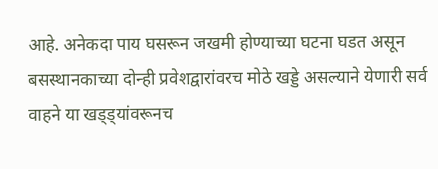आहे. अनेकदा पाय घसरून जखमी होण्याच्या घटना घडत असून बसस्थानकाच्या दोन्ही प्रवेशद्वारांवरच मोठे खड्डे असल्याने येणारी सर्व वाहने या खड्ड्यांवरूनच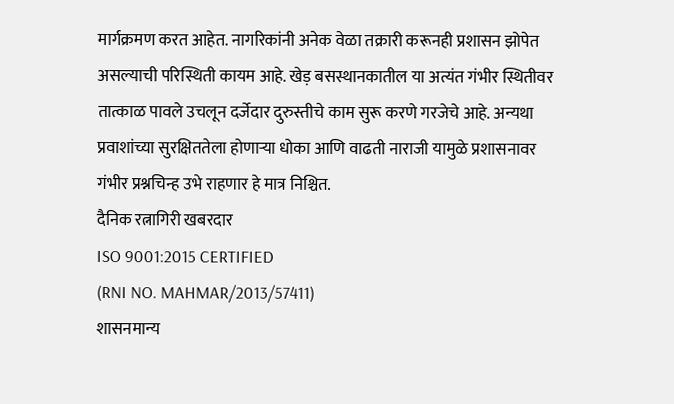मार्गक्रमण करत आहेत. नागरिकांनी अनेक वेळा तक्रारी करूनही प्रशासन झोपेत असल्याची परिस्थिती कायम आहे. खेड़ बसस्थानकातील या अत्यंत गंभीर स्थितीवर तात्काळ पावले उचलून दर्जेदार दुरुस्तीचे काम सुरू करणे गरजेचे आहे. अन्यथा प्रवाशांच्या सुरक्षिततेला होणाऱ्या धोका आणि वाढती नाराजी यामुळे प्रशासनावर गंभीर प्रश्नचिन्ह उभे राहणार हे मात्र निश्चित.
दैनिक रत्नागिरी खबरदार
ISO 9001:2015 CERTIFIED
(RNI NO. MAHMAR/2013/57411)
शासनमान्य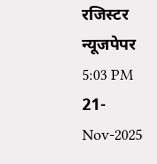रजिस्टर न्यूजपेपर
5:03 PM 21-Nov-2025